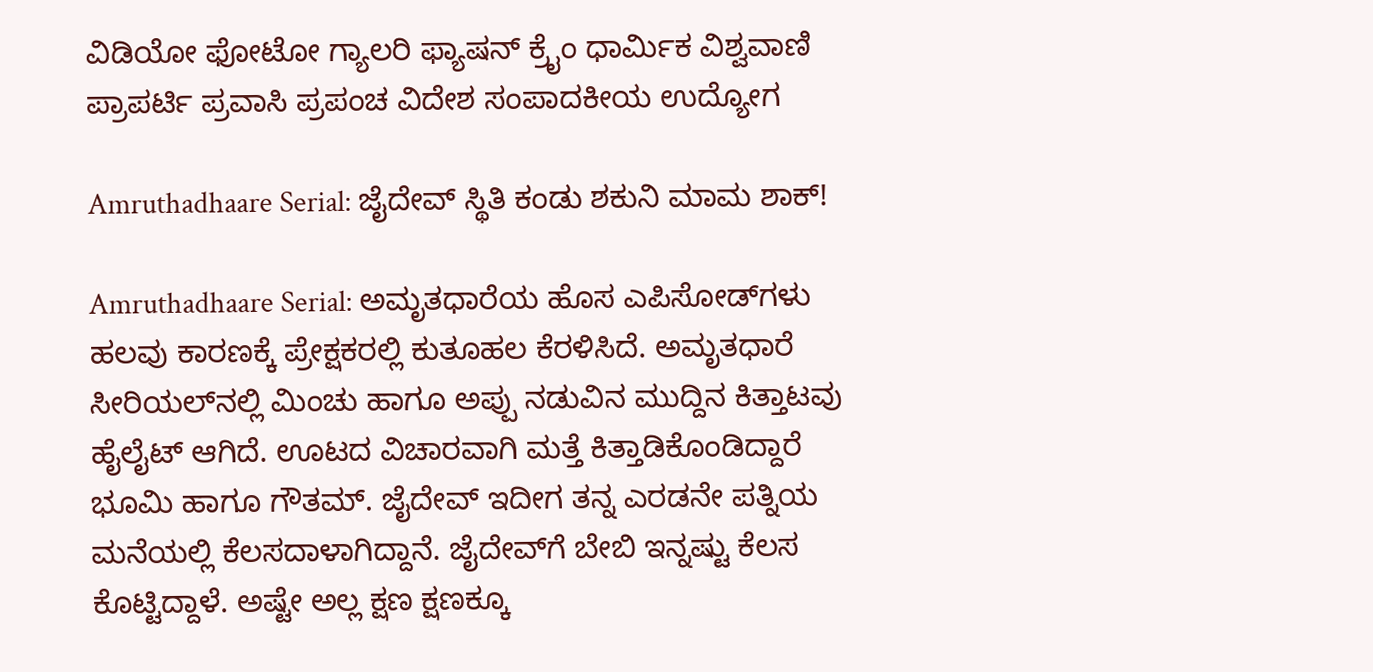ವಿಡಿಯೋ ಫೋಟೋ ಗ್ಯಾಲರಿ ಫ್ಯಾಷನ್ ಕ್ರೈಂ ಧಾರ್ಮಿಕ ವಿಶ್ವವಾಣಿ ಪ್ರಾಪರ್ಟಿ ಪ್ರವಾಸಿ ಪ್ರಪಂಚ ವಿದೇಶ ಸಂಪಾದಕೀಯ ಉದ್ಯೋಗ

Amruthadhaare Serial: ಜೈದೇವ್‌ ಸ್ಥಿತಿ ಕಂಡು ಶಕುನಿ ಮಾಮ ಶಾಕ್‌!

Amruthadhaare Serial: ಅಮೃತಧಾರೆಯ ಹೊಸ ಎಪಿಸೋಡ್‌ಗಳು ಹಲವು ಕಾರಣಕ್ಕೆ ಪ್ರೇಕ್ಷಕರಲ್ಲಿ ಕುತೂಹಲ ಕೆರಳಿಸಿದೆ. ಅಮೃತಧಾರೆ ಸೀರಿಯಲ್‌ನಲ್ಲಿ ಮಿಂಚು ಹಾಗೂ ಅಪ್ಪು ನಡುವಿನ ಮುದ್ದಿನ ಕಿತ್ತಾಟವು ಹೈಲೈಟ್‌ ಆಗಿದೆ. ಊಟದ ವಿಚಾರವಾಗಿ ಮತ್ತೆ ಕಿತ್ತಾಡಿಕೊಂಡಿದ್ದಾರೆ ಭೂಮಿ ಹಾಗೂ ಗೌತಮ್‌. ಜೈದೇವ್‌ ಇದೀಗ ತನ್ನ ಎರಡನೇ ಪತ್ನಿಯ ಮನೆಯಲ್ಲಿ ಕೆಲಸದಾಳಾಗಿದ್ದಾನೆ. ಜೈದೇವ್‌ಗೆ ಬೇಬಿ ಇನ್ನಷ್ಟು ಕೆಲಸ ಕೊಟ್ಟಿದ್ದಾಳೆ. ಅಷ್ಟೇ ಅಲ್ಲ ಕ್ಷಣ ಕ್ಷಣಕ್ಕೂ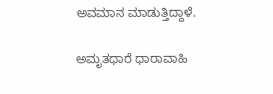ಅವಮಾನ ಮಾಡುತ್ತಿದ್ದಾಳೆ.

ಅಮೃತಧಾರೆ ಧಾರಾವಾಹಿ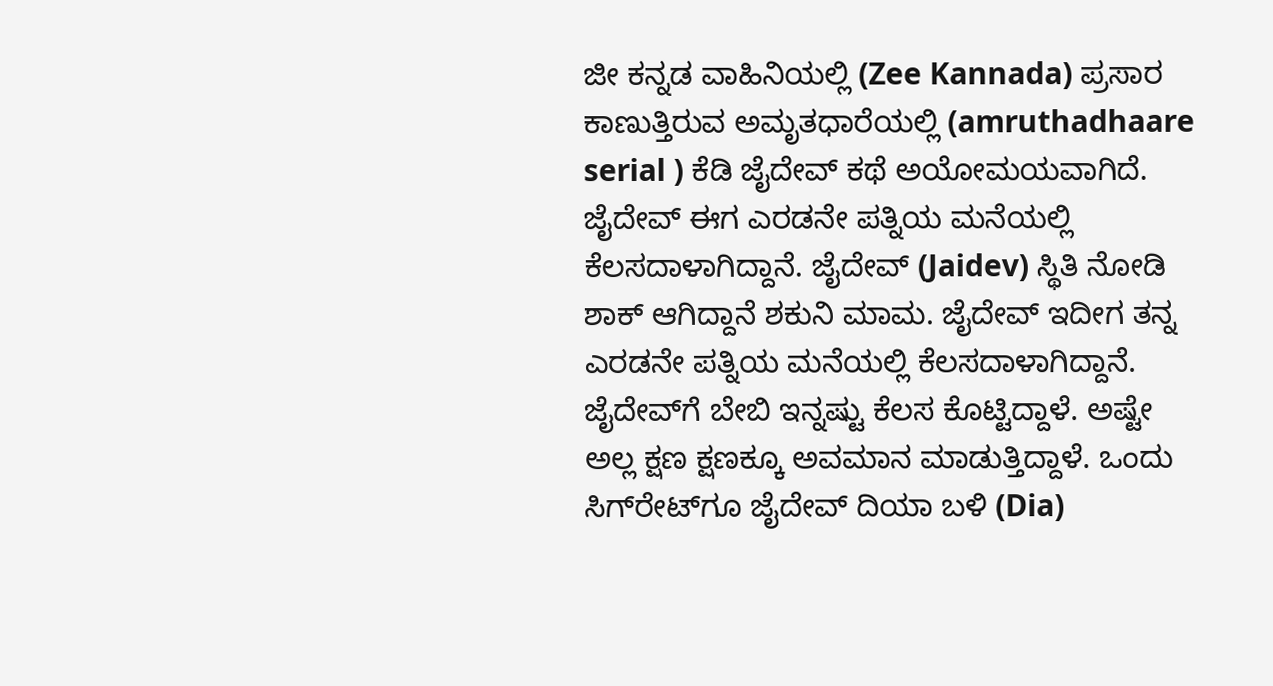ಜೀ ಕನ್ನಡ ವಾಹಿನಿಯಲ್ಲಿ (Zee Kannada) ಪ್ರಸಾರ ಕಾಣುತ್ತಿರುವ ಅಮೃತಧಾರೆಯಲ್ಲಿ (amruthadhaare serial ) ಕೆಡಿ ಜೈದೇವ್‌ ಕಥೆ ಅಯೋಮಯವಾಗಿದೆ. ಜೈದೇವ್‌ ಈಗ ಎರಡನೇ ಪತ್ನಿಯ ಮನೆಯಲ್ಲಿ ಕೆಲಸದಾಳಾಗಿದ್ದಾನೆ. ಜೈದೇವ್‌ (Jaidev) ಸ್ಥಿತಿ ನೋಡಿ ಶಾಕ್‌ ಆಗಿದ್ದಾನೆ ಶಕುನಿ ಮಾಮ. ಜೈದೇವ್‌ ಇದೀಗ ತನ್ನ ಎರಡನೇ ಪತ್ನಿಯ ಮನೆಯಲ್ಲಿ ಕೆಲಸದಾಳಾಗಿದ್ದಾನೆ. ಜೈದೇವ್‌ಗೆ ಬೇಬಿ ಇನ್ನಷ್ಟು ಕೆಲಸ ಕೊಟ್ಟಿದ್ದಾಳೆ. ಅಷ್ಟೇ ಅಲ್ಲ ಕ್ಷಣ ಕ್ಷಣಕ್ಕೂ ಅವಮಾನ ಮಾಡುತ್ತಿದ್ದಾಳೆ. ಒಂದು ಸಿಗ್‌ರೇಟ್‌ಗೂ ಜೈದೇವ್‌ ದಿಯಾ ಬಳಿ (Dia)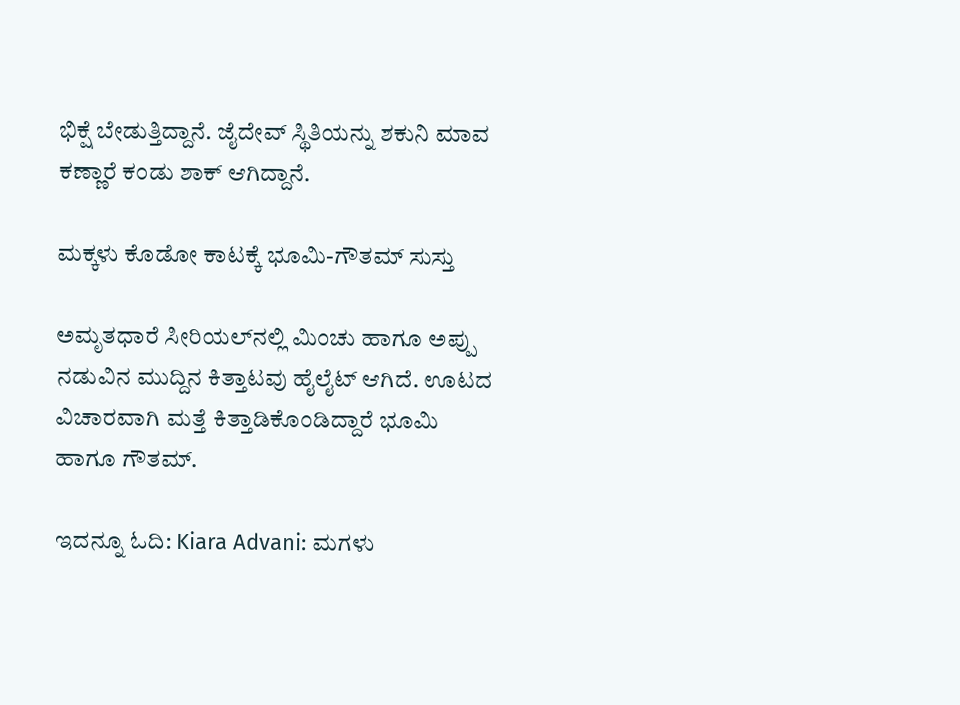ಭಿಕ್ಷೆ ಬೇಡುತ್ತಿದ್ದಾನೆ. ಜೈದೇವ್‌ ಸ್ಥಿತಿಯನ್ನು ಶಕುನಿ ಮಾವ ಕಣ್ಣಾರೆ ಕಂಡು ಶಾಕ್‌ ಆಗಿದ್ದಾನೆ.

ಮಕ್ಕಳು ಕೊಡೋ ಕಾಟಕ್ಕೆ ಭೂಮಿ-ಗೌತಮ್‌ ಸುಸ್ತು

ಅಮೃತಧಾರೆ ಸೀರಿಯಲ್‌ನಲ್ಲಿ ಮಿಂಚು ಹಾಗೂ ಅಪ್ಪು ನಡುವಿನ ಮುದ್ದಿನ ಕಿತ್ತಾಟವು ಹೈಲೈಟ್‌ ಆಗಿದೆ. ಊಟದ ವಿಚಾರವಾಗಿ ಮತ್ತೆ ಕಿತ್ತಾಡಿಕೊಂಡಿದ್ದಾರೆ ಭೂಮಿ ಹಾಗೂ ಗೌತಮ್‌.

ಇದನ್ನೂ ಓದಿ: Kiara Advani: ಮಗಳು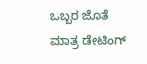ಒಬ್ಬರ ಜೊತೆ ಮಾತ್ರ ಡೇಟಿಂಗ್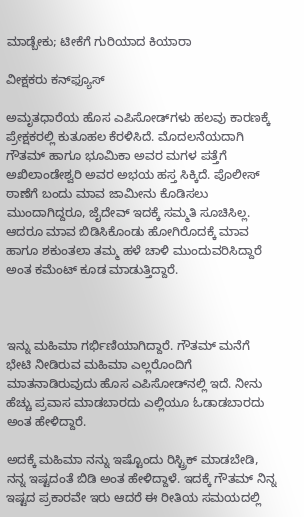ಮಾಡ್ಬೇಕು; ಟೀಕೆಗೆ ಗುರಿಯಾದ ಕಿಯಾರಾ

ವೀಕ್ಷಕರು ಕನ್‌ಫ್ಯೂಸ್‌

ಅಮೃತಧಾರೆಯ ಹೊಸ ಎಪಿಸೋಡ್‌ಗಳು ಹಲವು ಕಾರಣಕ್ಕೆ ಪ್ರೇಕ್ಷಕರಲ್ಲಿ ಕುತೂಹಲ ಕೆರಳಿಸಿದೆ. ಮೊದಲನೆಯದಾಗಿ ಗೌತಮ್ ಹಾಗೂ ಭೂಮಿಕಾ ಅವರ ಮಗಳ ಪತ್ತೆಗೆ ಅಖಿಲಾಂಡೇಶ್ವರಿ ಅವರ ಅಭಯ ಹಸ್ತ ಸಿಕ್ಕಿದೆ. ಪೊಲೀಸ್ ಠಾಣೆಗೆ ಬಂದು ಮಾವ ಜಾಮೀನು ಕೊಡಿಸಲು ಮುಂದಾಗಿದ್ದರೂ, ಜೈದೇವ್ ಇದಕ್ಕೆ ಸಮ್ಮತಿ ಸೂಚಿಸಿಲ್ಲ. ಆದರೂ ಮಾವ ಬಿಡಿಸಿಕೊಂಡು ಹೋಗಿರೊದಕ್ಕೆ ಮಾವ ಹಾಗೂ ಶಕುಂತಲಾ ತಮ್ಮ ಹಳೆ ಚಾಳಿ ಮುಂದುವರಿಸಿದ್ದಾರೆ ಅಂತ ಕಮೆಂಟ್‌ ಕೂಡ ಮಾಡುತ್ತಿದ್ದಾರೆ.



ಇನ್ನು ಮಹಿಮಾ ಗರ್ಭಿಣಿಯಾಗಿದ್ದಾರೆ. ಗೌತಮ್ ಮನೆಗೆ ಭೇಟಿ ನೀಡಿರುವ ಮಹಿಮಾ ಎಲ್ಲರೊಂದಿಗೆ ಮಾತನಾಡಿರುವುದು ಹೊಸ ಎಪಿಸೋಡ್‌ನಲ್ಲಿ ಇದೆ. ನೀನು ಹೆಚ್ಚು ಪ್ರವಾಸ ಮಾಡಬಾರದು ಎಲ್ಲಿಯೂ ಓಡಾಡಬಾರದು ಅಂತ ಹೇಳಿದ್ದಾರೆ.

ಅದಕ್ಕೆ ಮಹಿಮಾ ನನ್ನು ಇಷ್ಟೊಂದು ರಿಸ್ಟ್ರಿಕ್ ಮಾಡಬೇಡಿ, ನನ್ನ ಇಷ್ಟದಂತೆ ಬಿಡಿ ಅಂತ ಹೇಳಿದ್ದಾಳೆ. ಇದಕ್ಕೆ ಗೌತಮ್ ನಿನ್ನ ಇಷ್ಟದ ಪ್ರಕಾರವೇ ಇರು ಆದರೆ ಈ ರೀತಿಯ ಸಮಯದಲ್ಲಿ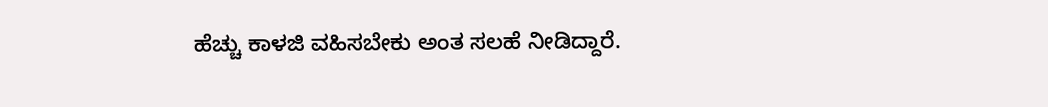ಹೆಚ್ಚು ಕಾಳಜಿ ವಹಿಸಬೇಕು ಅಂತ ಸಲಹೆ ನೀಡಿದ್ದಾರೆ.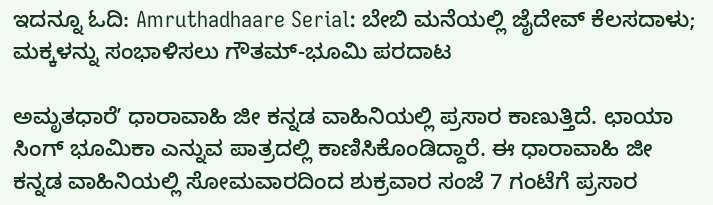ಇದನ್ನೂ ಓದಿ: Amruthadhaare Serial: ಬೇಬಿ ಮನೆಯಲ್ಲಿ ಜೈದೇವ್‌ ಕೆಲಸದಾಳು; ಮಕ್ಕಳನ್ನು ಸಂಭಾಳಿಸಲು ಗೌತಮ್‌-ಭೂಮಿ ಪರದಾಟ

ಅಮೃತಧಾರೆʼ ಧಾರಾವಾಹಿ ಜೀ ಕನ್ನಡ ವಾಹಿನಿಯಲ್ಲಿ ಪ್ರಸಾರ ಕಾಣುತ್ತಿದೆ. ಛಾಯಾ ಸಿಂಗ್ ಭೂಮಿಕಾ ಎನ್ನುವ ಪಾತ್ರದಲ್ಲಿ ಕಾಣಿಸಿಕೊಂಡಿದ್ದಾರೆ. ಈ ಧಾರಾವಾಹಿ ಜೀ ಕನ್ನಡ ವಾಹಿನಿಯಲ್ಲಿ ಸೋಮವಾರದಿಂದ ಶುಕ್ರವಾರ ಸಂಜೆ 7 ಗಂಟೆಗೆ ಪ್ರಸಾರ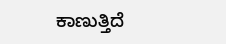ಕಾಣುತ್ತಿದೆ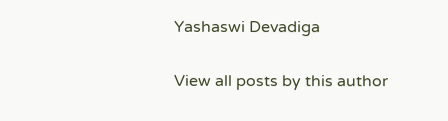Yashaswi Devadiga

View all posts by this author